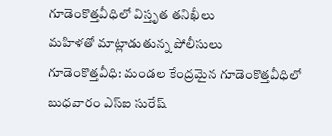గూడెంకొత్తవీధిలో విస్తృత తనిఖీలు
మహిళతో మాట్లాడుతున్న పోలీసులు
గూడెంకొత్తవీధి: మండల కేంద్రమైన గూడెంకొత్తవీధిలో బుధవారం ఎస్ఐ సురేష్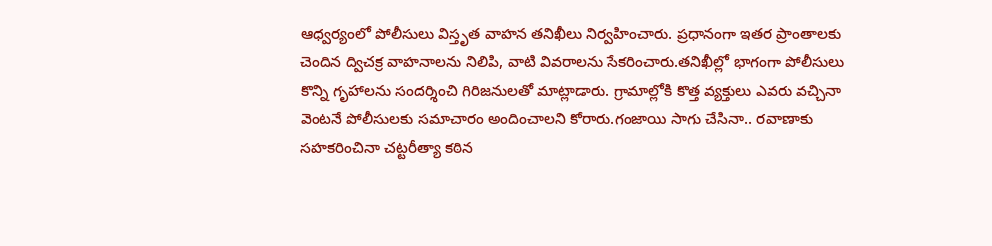ఆధ్వర్యంలో పోలీసులు విస్తృత వాహన తనిఖీలు నిర్వహించారు. ప్రధానంగా ఇతర ప్రాంతాలకు చెందిన ద్విచక్ర వాహనాలను నిలిపి, వాటి వివరాలను సేకరించారు.తనిఖీల్లో భాగంగా పోలీసులు కొన్ని గృహాలను సందర్శించి గిరిజనులతో మాట్లాడారు. గ్రామాల్లోకి కొత్త వ్యక్తులు ఎవరు వచ్చినా వెంటనే పోలీసులకు సమాచారం అందించాలని కోరారు.గంజాయి సాగు చేసినా.. రవాణాకు సహకరించినా చట్టరీత్యా కఠిన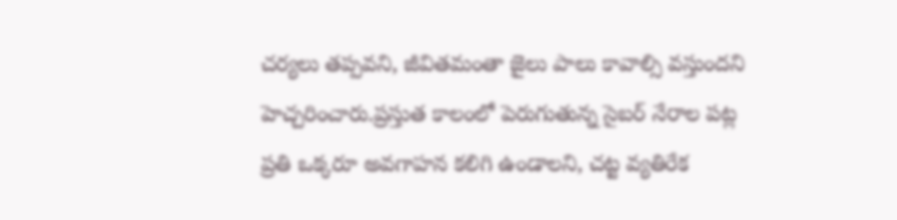చర్యలు తప్పవని, జీవితమంతా జైలు పాలు కావాల్సి వస్తుందని హెచ్చరించారు.ప్రస్తుత కాలంలో పెరుగుతున్న సైబర్ నేరాల పట్ల ప్రతి ఒక్కరూ అవగాహన కలిగి ఉండాలని, చట్ట వ్యతిరేక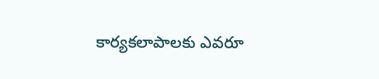కార్యకలాపాలకు ఎవరూ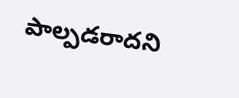పాల్పడరాదని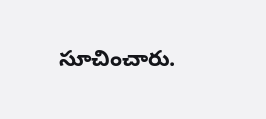సూచించారు.